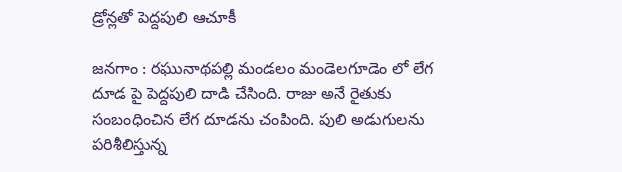డ్రోన్లతో పెద్దపులి ఆచూకీ

జనగాం : రఘునాథపల్లి మండలం మండెలగూడెం లో లేగ దూడ పై పెద్దపులి దాడి చేసింది. రాజు అనే రైతుకు సంబంధించిన లేగ దూడను చంపింది. పులి అడుగులను పరిశీలిస్తున్న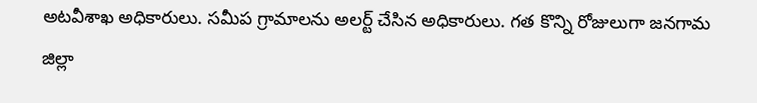అటవీశాఖ అధికారులు. సమీప గ్రామాలను అలర్ట్ చేసిన అధికారులు. గత కొన్ని రోజులుగా జనగామ జిల్లా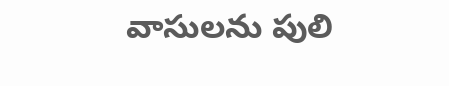వాసులను పులి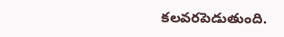కలవరపెడుతుంది.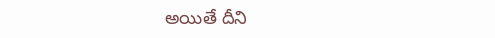అయితే దీని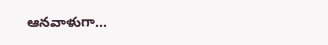ఆనవాళుగా…